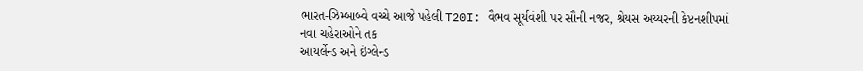ભારત-ઝિમ્બાબ્વે વચ્ચે આજે પહેલી T20I: વૈભવ સૂર્યવંશી પર સૌની નજર, શ્રેયસ અય્યરની કેપ્ટનશીપમાં નવા ચહેરાઓને તક
આયર્લેન્ડ અને ઇંગ્લેન્ડ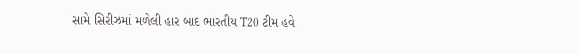સામે સિરીઝમાં મળેલી હાર બાદ ભારતીય T20 ટીમ હવે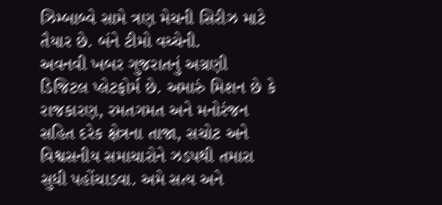ઝિમ્બાબ્વે સામે ત્રણ મેચની સિરીઝ માટે તૈયાર છે. બંને ટીમો વચ્ચેની.
અવનવી ખબર ગુજરાતનું અગ્રણી ડિજિટલ પ્લેટફોર્મ છે. અમારું મિશન છે કે રાજકારણ, રમતગમત અને મનોરંજન સહિત દરેક ક્ષેત્રના તાજા, સચોટ અને વિશ્વસનીય સમાચારોને ઝડપથી તમારા સુધી પહોંચાડવા. અમે સત્ય અને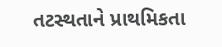તટસ્થતાને પ્રાથમિકતા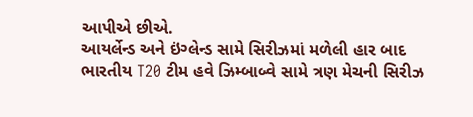આપીએ છીએ.
આયર્લેન્ડ અને ઇંગ્લેન્ડ સામે સિરીઝમાં મળેલી હાર બાદ ભારતીય T20 ટીમ હવે ઝિમ્બાબ્વે સામે ત્રણ મેચની સિરીઝ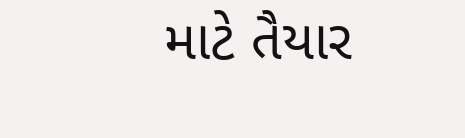માટે તૈયાર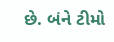છે. બંને ટીમો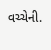વચ્ચેની.